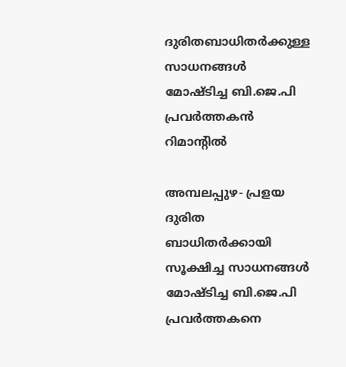ദുരിതബാധിതര്‍ക്കുള്ള സാധനങ്ങള്‍ മോഷ്ടിച്ച ബി.ജെ.പി പ്രവര്‍ത്തകന്‍ റിമാന്റില്‍

അമ്പലപ്പുഴ- പ്രളയ ദുരിത ബാധിതര്‍ക്കായി സൂക്ഷിച്ച സാധനങ്ങള്‍ മോഷ്ടിച്ച ബി.ജെ.പി പ്രവര്‍ത്തകനെ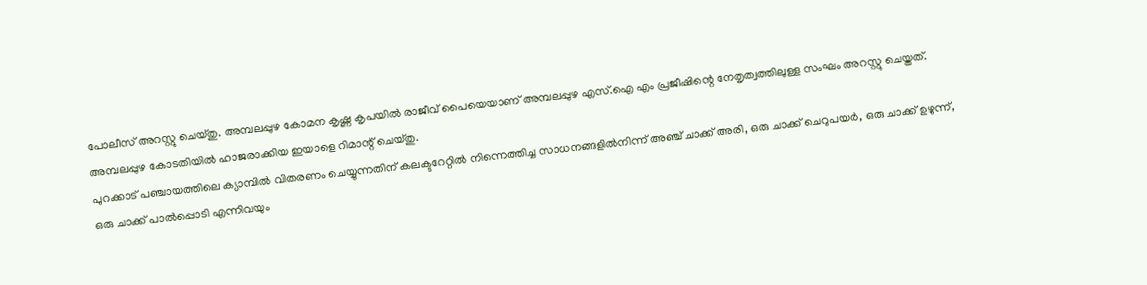പോലീസ് അറസ്റ്റു ചെയ്തു. അമ്പലപ്പുഴ കോമന കൃഷ്ണ കൃപയില്‍ രാജീവ് പൈയെയാണ് അമ്പലപ്പുഴ എസ്.ഐ എം പ്രജീഷിന്റെ നേതൃത്വത്തിലുള്ള സംഘം അറസ്റ്റു ചെയ്തത്. അമ്പലപ്പുഴ കോടതിയില്‍ ഹാജരാക്കിയ ഇയാളെ റിമാന്റ് ചെയ്തു.
പുറക്കാട് പഞ്ചായത്തിലെ ക്യാമ്പില്‍ വിതരണം ചെയ്യുന്നതിന് കലക്ടറേറ്റില്‍ നിന്നെത്തിച്ച സാധനങ്ങളില്‍നിന്ന് അഞ്ച് ചാക്ക് അരി, ഒരു ചാക്ക് ചെറുപയര്‍, ഒരു ചാക്ക് ഉഴുന്ന്, ഒരു ചാക്ക് പാല്‍പ്പൊടി എന്നിവയും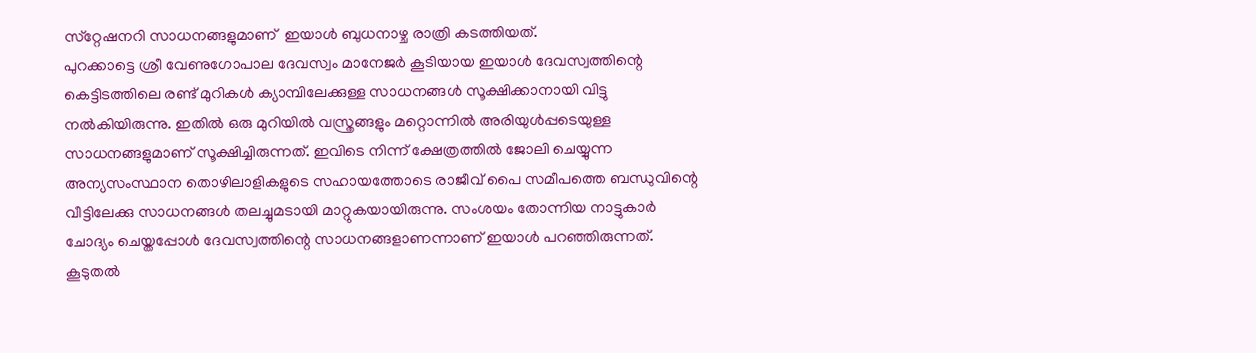സ്‌റ്റേഷനറി സാധനങ്ങളുമാണ്  ഇയാള്‍ ബുധനാഴ്ച രാത്രി കടത്തിയത്.
പുറക്കാട്ടെ ശ്രീ വേണുഗോപാല ദേവസ്വം മാനേജര്‍ കൂടിയായ ഇയാള്‍ ദേവസ്വത്തിന്റെ കെട്ടിടത്തിലെ രണ്ട് മുറികള്‍ ക്യാമ്പിലേക്കുള്ള സാധനങ്ങള്‍ സൂക്ഷിക്കാനായി വിട്ടു നല്‍കിയിരുന്നു. ഇതില്‍ ഒരു മുറിയില്‍ വസ്ത്രങ്ങളും മറ്റൊന്നില്‍ അരിയുള്‍പ്പടെയുള്ള സാധനങ്ങളുമാണ് സൂക്ഷിച്ചിരുന്നത്. ഇവിടെ നിന്ന് ക്ഷേത്രത്തില്‍ ജോലി ചെയ്യുന്ന അന്യസംസ്ഥാന തൊഴിലാളികളുടെ സഹായത്തോടെ രാജീവ് പൈ സമീപത്തെ ബന്ധുവിന്റെ വീട്ടിലേക്കു സാധനങ്ങള്‍ തലച്ചുമടായി മാറ്റുകയായിരുന്നു. സംശയം തോന്നിയ നാട്ടുകാര്‍ ചോദ്യം ചെയ്തപ്പോള്‍ ദേവസ്വത്തിന്റെ സാധനങ്ങളാണന്നാണ് ഇയാള്‍ പറഞ്ഞിരുന്നത്. കൂടുതല്‍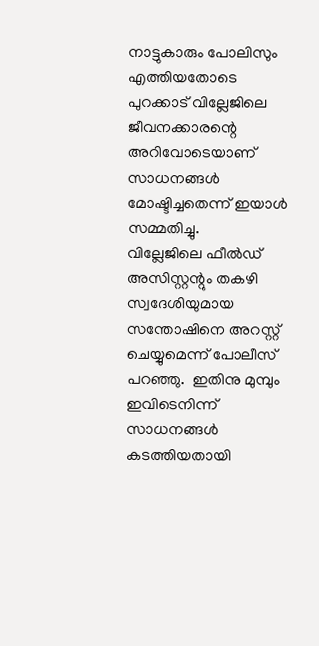നാട്ടുകാരും പോലിസും എത്തിയതോടെ പുറക്കാട് വില്ലേജിലെ ജീവനക്കാരന്റെ അറിവോടെയാണ് സാധനങ്ങള്‍ മോഷ്ടിച്ചതെന്ന് ഇയാള്‍ സമ്മതിച്ചു.
വില്ലേജിലെ ഫീല്‍ഡ് അസിസ്റ്റന്റും തകഴി സ്വദേശിയുമായ സന്തോഷിനെ അറസ്റ്റ് ചെയ്യുമെന്ന് പോലീസ് പറഞ്ഞു.  ഇതിനു മുമ്പും ഇവിടെനിന്ന്  സാധനങ്ങള്‍ കടത്തിയതായി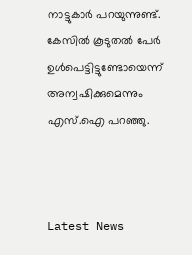നാട്ടുകാര്‍ പറയുന്നുണ്ട്. കേസില്‍ കൂടുതല്‍ പേര്‍ ഉള്‍പെട്ടിട്ടുണ്ടോയെന്ന് അന്വഷിക്കുമെന്നും എസ്.ഐ പറഞ്ഞു.



Latest News